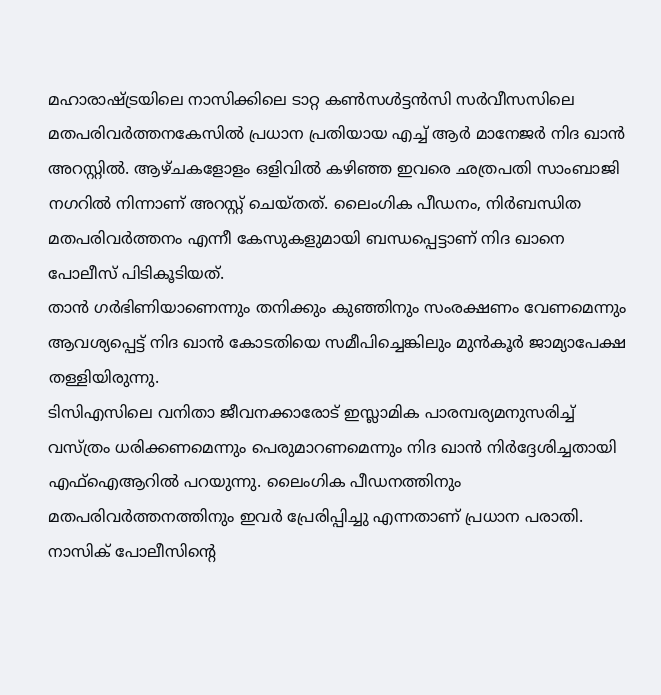മഹാരാഷ്ട്രയിലെ നാസിക്കിലെ ടാറ്റ കൺസൾട്ടൻസി സർവീസസിലെ മതപരിവർത്തനകേസിൽ പ്രധാന പ്രതിയായ എച്ച് ആർ മാനേജർ നിദ ഖാൻ അറസ്റ്റിൽ. ആഴ്ചകളോളം ഒളിവിൽ കഴിഞ്ഞ ഇവരെ ഛത്രപതി സാംബാജി നഗറിൽ നിന്നാണ് അറസ്റ്റ് ചെയ്തത്. ലൈംഗിക പീഡനം, നിർബന്ധിത മതപരിവർത്തനം എന്നീ കേസുകളുമായി ബന്ധപ്പെട്ടാണ് നിദ ഖാനെ പോലീസ് പിടികൂടിയത്.
താൻ ഗർഭിണിയാണെന്നും തനിക്കും കുഞ്ഞിനും സംരക്ഷണം വേണമെന്നും ആവശ്യപ്പെട്ട് നിദ ഖാൻ കോടതിയെ സമീപിച്ചെങ്കിലും മുൻകൂർ ജാമ്യാപേക്ഷ തള്ളിയിരുന്നു.
ടിസിഎസിലെ വനിതാ ജീവനക്കാരോട് ഇസ്ലാമിക പാരമ്പര്യമനുസരിച്ച് വസ്ത്രം ധരിക്കണമെന്നും പെരുമാറണമെന്നും നിദ ഖാൻ നിർദ്ദേശിച്ചതായി എഫ്ഐആറിൽ പറയുന്നു. ലൈംഗിക പീഡനത്തിനും മതപരിവർത്തനത്തിനും ഇവർ പ്രേരിപ്പിച്ചു എന്നതാണ് പ്രധാന പരാതി.
നാസിക് പോലീസിൻ്റെ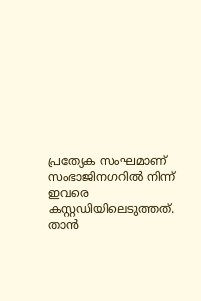പ്രത്യേക സംഘമാണ് സംഭാജിനഗറിൽ നിന്ന് ഇവരെ കസ്റ്റഡിയിലെടുത്തത്. താൻ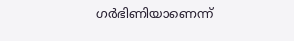ഗർഭിണിയാണെന്ന്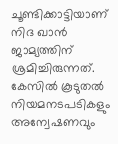ചൂണ്ടിക്കാട്ടിയാണ് നിദ ഖാൻ ജാമ്യത്തിന് ശ്രമിച്ചിരുന്നത്. കേസിൽ കൂടുതൽ നിയമനടപടികളും അന്വേഷണവും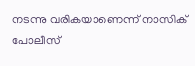നടന്നു വരികയാണെന്ന് നാസിക് പോലീസ്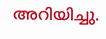അറിയിച്ചു.